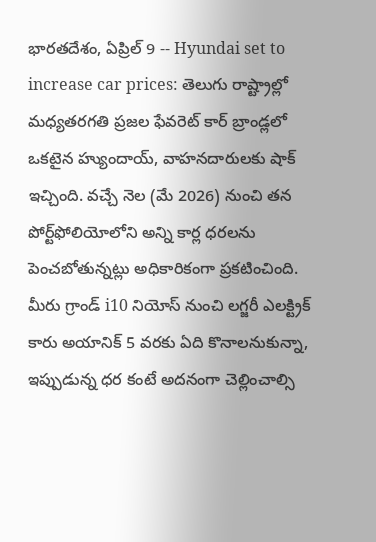భారతదేశం, ఏప్రిల్ 9 -- Hyundai set to increase car prices: తెలుగు రాష్ట్రాల్లో మధ్యతరగతి ప్రజల ఫేవరెట్ కార్ బ్రాండ్లలో ఒకటైన హ్యుందాయ్, వాహనదారులకు షాక్ ఇచ్చింది. వచ్చే నెల (మే 2026) నుంచి తన పోర్ట్‌ఫోలియోలోని అన్ని కార్ల ధరలను పెంచబోతున్నట్లు అధికారికంగా ప్రకటించింది. మీరు గ్రాండ్ i10 నియోస్ నుంచి లగ్జరీ ఎలక్ట్రిక్ కారు అయానిక్ 5 వరకు ఏది కొనాలనుకున్నా, ఇప్పుడున్న ధర కంటే అదనంగా చెల్లించాల్సి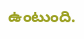ఉంటుంది.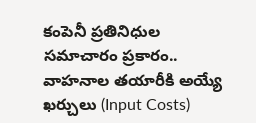కంపెనీ ప్రతినిధుల సమాచారం ప్రకారం.. వాహనాల తయారీకి అయ్యే ఖర్చులు (Input Costs)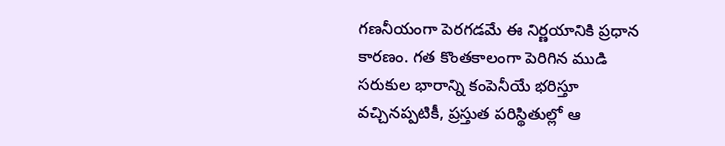గణనీయంగా పెరగడమే ఈ నిర్ణయానికి ప్రధాన కారణం. గత కొంతకాలంగా పెరిగిన ముడి సరుకుల భారాన్ని కంపెనీయే భరిస్తూ వచ్చినప్పటికీ, ప్రస్తుత పరిస్థితుల్లో ఆ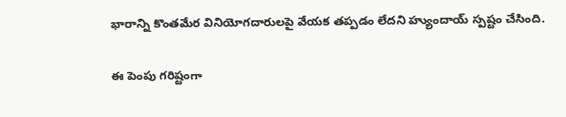భారాన్ని కొంతమేర వినియోగదారులపై వేయక తప్పడం లేదని హ్యుందాయ్ స్పష్టం చేసింది.

ఈ పెంపు గరిష్టంగా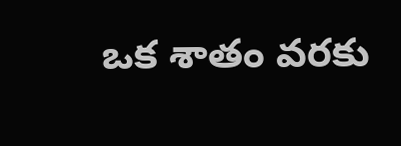ఒక శాతం వరకు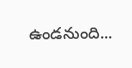ఉండనుంది...